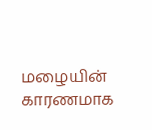மழையின் காரணமாக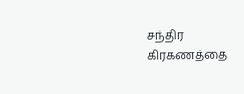சந்திர கிரகணத்தை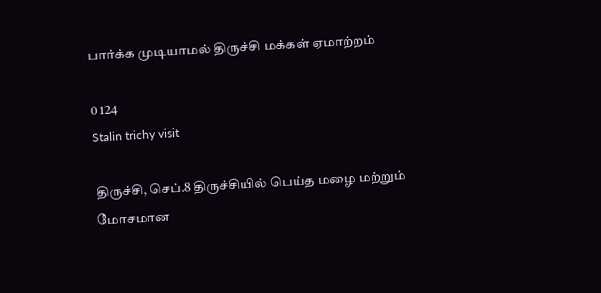பார்க்க முடியாமல் திருச்சி மக்கள் ஏமாற்றம்

0 124
Stalin trichy visit

திருச்சி, செப்.8 திருச்சியில் பெய்த மழை மற்றும் மோசமான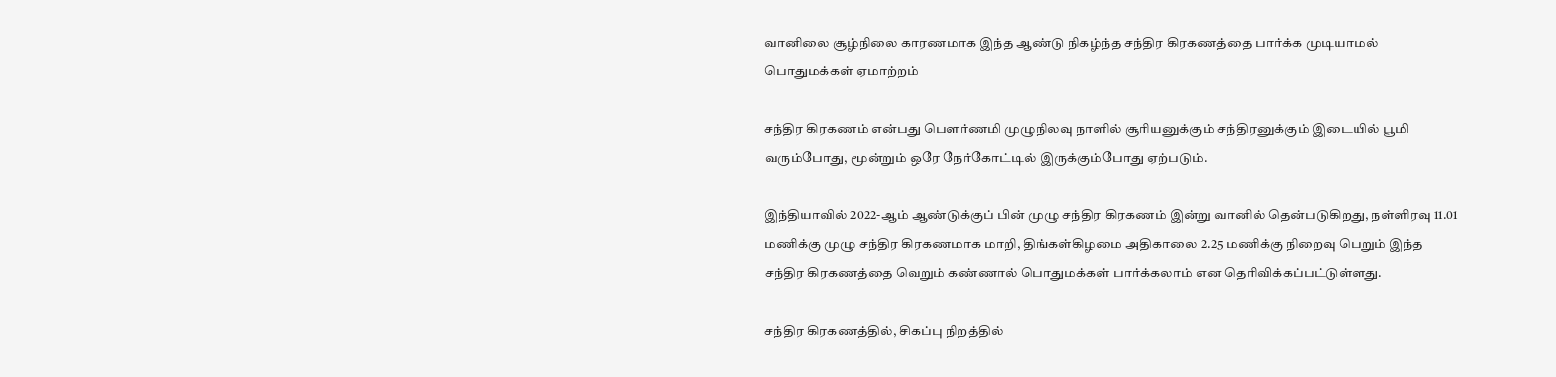வானிலை சூழ்நிலை காரணமாக இந்த ஆண்டு நிகழ்ந்த சந்திர கிரகணத்தை பார்க்க முடியாமல்  பொதுமக்கள் ஏமாற்றம்

சந்திர கிரகணம் என்பது பௌர்ணமி முழுநிலவு நாளில் சூரியனுக்கும் சந்திரனுக்கும் இடையில் பூமி வரும்போது, மூன்றும் ஒரே நேர்கோட்டில் இருக்கும்போது ஏற்படும்.

இந்தியாவில் 2022-ஆம் ஆண்டுக்குப் பின் முழு சந்திர கிரகணம் இன்று வானில் தென்படுகிறது, நள்ளிரவு 11.01 மணிக்கு முழு சந்திர கிரகணமாக மாறி, திங்கள்கிழமை அதிகாலை 2.25 மணிக்கு நிறைவு பெறும் இந்த சந்திர கிரகணத்தை வெறும் கண்ணால் பொதுமக்கள் பார்க்கலாம் என தெரிவிக்கப்பட்டுள்ளது.

சந்திர கிரகணத்தில், சிகப்பு நிறத்தில்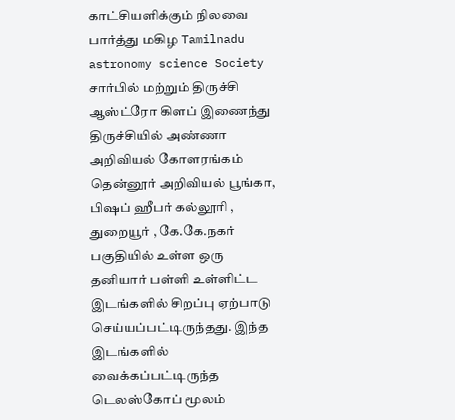காட்சியளிக்கும் நிலவை பார்த்து மகிழ Tamilnadu astronomy science Society சார்பில் மற்றும் திருச்சி ஆஸ்ட்ரோ கிளப் இணைந்து திருச்சியில் அண்ணா அறிவியல் கோளரங்கம் தென்னூர் அறிவியல் பூங்கா, பிஷப் ஹீபர் கல்லூரி , துறையூர் , கே.கே.நகர் பகுதியில் உள்ள ஒரு தனியார் பள்ளி உள்ளிட்ட இடங்களில் சிறப்பு ஏற்பாடு செய்யப்பட்டிருந்தது. இந்த இடங்களில் வைக்கப்பட்டிருந்த டெலஸ்கோப் மூலம்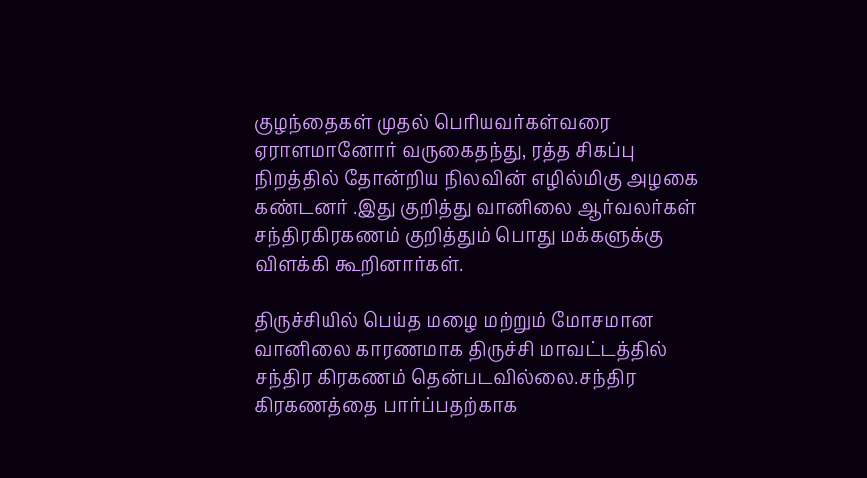குழந்தைகள் முதல் பெரியவர்கள்வரை ஏராளமானோர் வருகைதந்து, ரத்த சிகப்பு நிறத்தில் தோன்றிய நிலவின் எழில்மிகு அழகை கண்டனர் .இது குறித்து வானிலை ஆர்வலர்கள் சந்திரகிரகணம் குறித்தும் பொது மக்களுக்கு விளக்கி கூறினார்கள்.

திருச்சியில் பெய்த மழை மற்றும் மோசமான வானிலை காரணமாக திருச்சி மாவட்டத்தில் சந்திர கிரகணம் தென்படவில்லை.சந்திர கிரகணத்தை பார்ப்பதற்காக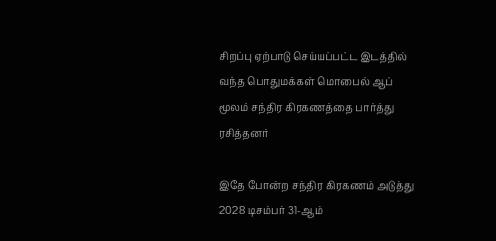சிறப்பு ஏற்பாடு செய்யப்பட்ட இடத்தில் வந்த பொதுமக்கள் மொபைல் ஆப் மூலம் சந்திர கிரகணத்தை பார்த்து ரசித்தனர்

இதே போன்ற சந்திர கிரகணம் அடுத்து 2028 டிசம்பர் 31-ஆம்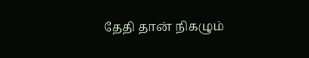தேதி தான் நிகழும்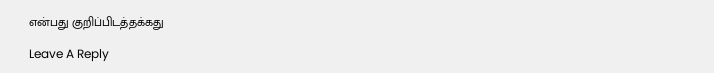என்பது குறிப்பிடத்தக்கது

Leave A Reply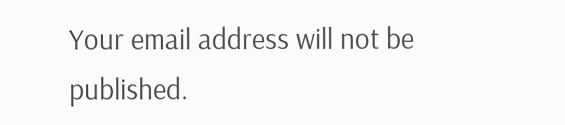Your email address will not be published.